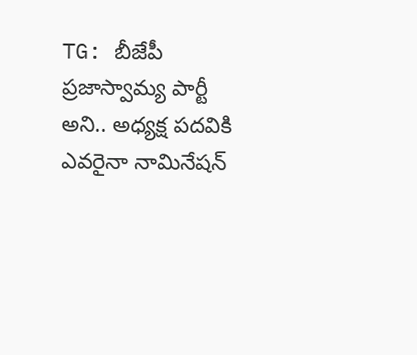TG: బీజేపీ ప్రజాస్వామ్య పార్టీ అని.. అధ్యక్ష పదవికి ఎవరైనా నామినేషన్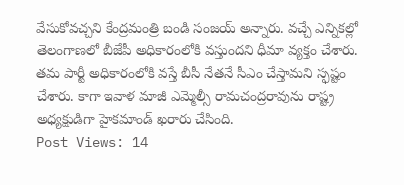వేసుకోవచ్చని కేంద్రమంత్రి బండి సంజయ్ అన్నారు. వచ్చే ఎన్నికల్లో తెలంగాణలో బీజేపీ అధికారంలోకి వస్తుందని ధీమా వ్యక్తం చేశారు. తమ పార్టీ అధికారంలోకి వస్తే బీసీ నేతనే సీఎం చేస్తామని స్ఫష్టం చేశారు. కాగా ఇవాళ మాజీ ఎమ్మెల్సీ రామచంద్రరావును రాష్ట్ర అధ్యక్షుడిగా హైకమాండ్ ఖరారు చేసింది.
Post Views: 14